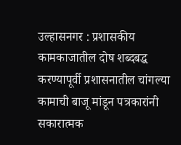उल्हासनगर : प्रशासकीय कामकाजातील दोष शब्दबद्ध करण्यापूर्वी प्रशासनातील चांगल्या कामाची बाजू मांडून पत्रकारांनी सकारात्मक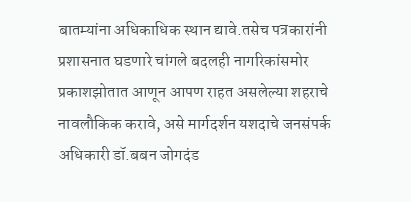बातम्यांना अधिकाधिक स्थान द्यावे.तसेच पत्रकारांनी प्रशासनात घडणारे चांगले बदलही नागरिकांसमोर प्रकाशझोतात आणून आपण राहत असलेल्या शहराचे नावलौकिक करावे, असे मार्गदर्शन यशदाचे जनसंपर्क अधिकारी डॉ.बबन जोगदंड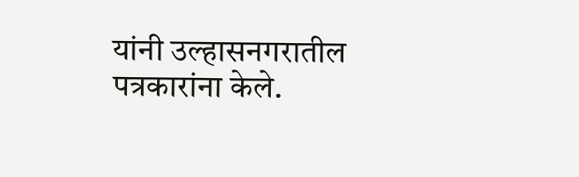यांनी उल्हासनगरातील पत्रकारांना केले.